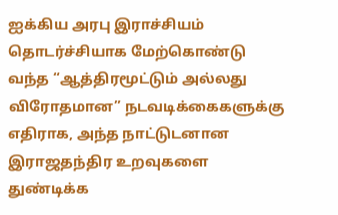ஐக்கிய அரபு இராச்சியம் தொடர்ச்சியாக மேற்கொண்டு வந்த “ஆத்திரமூட்டும் அல்லது விரோதமான” நடவடிக்கைகளுக்கு எதிராக, அந்த நாட்டுடனான இராஜதந்திர உறவுகளை துண்டிக்க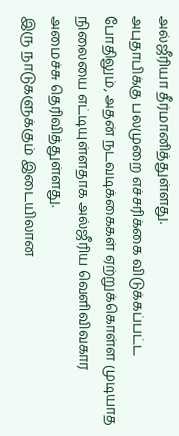அல்ஜீரியா தீர்மானித்துள்ளது.
அபுதாபிக்கு பலமுறை எச்சரிக்கை விடுக்கப்பட்ட போதிலும், அதன் நடவடிக்கைகள் ஏற்றுக்கொள்ள முடியாத நிலையை எட்டியுள்ளதாக அல்ஜீரிய வெளிவிவகார அமைச்சு தெரிவித்துள்ளது.
இரு நாடுகளுக்கும் இடையிலான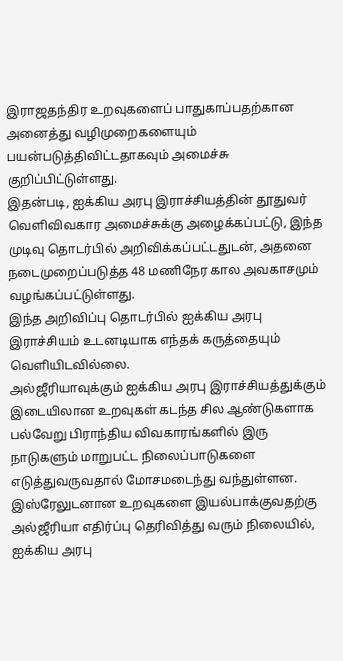இராஜதந்திர உறவுகளைப் பாதுகாப்பதற்கான அனைத்து வழிமுறைகளையும் பயன்படுத்திவிட்டதாகவும் அமைச்சு குறிப்பிட்டுள்ளது.
இதன்படி, ஐக்கிய அரபு இராச்சியத்தின் தூதுவர் வெளிவிவகார அமைச்சுக்கு அழைக்கப்பட்டு, இந்த முடிவு தொடர்பில் அறிவிக்கப்பட்டதுடன், அதனை நடைமுறைப்படுத்த 48 மணிநேர கால அவகாசமும் வழங்கப்பட்டுள்ளது.
இந்த அறிவிப்பு தொடர்பில் ஐக்கிய அரபு இராச்சியம் உடனடியாக எந்தக் கருத்தையும் வெளியிடவில்லை.
அல்ஜீரியாவுக்கும் ஐக்கிய அரபு இராச்சியத்துக்கும் இடையிலான உறவுகள் கடந்த சில ஆண்டுகளாக பல்வேறு பிராந்திய விவகாரங்களில் இரு நாடுகளும் மாறுபட்ட நிலைப்பாடுகளை எடுத்துவருவதால் மோசமடைந்து வந்துள்ளன.
இஸ்ரேலுடனான உறவுகளை இயல்பாக்குவதற்கு அல்ஜீரியா எதிர்ப்பு தெரிவித்து வரும் நிலையில், ஐக்கிய அரபு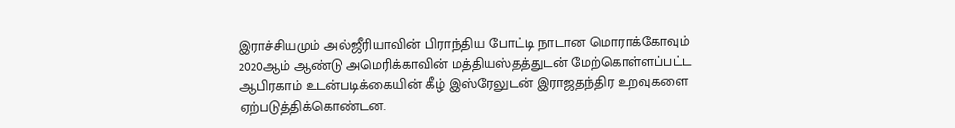இராச்சியமும் அல்ஜீரியாவின் பிராந்திய போட்டி நாடான மொராக்கோவும் 2020ஆம் ஆண்டு அமெரிக்காவின் மத்தியஸ்தத்துடன் மேற்கொள்ளப்பட்ட ஆபிரகாம் உடன்படிக்கையின் கீழ் இஸ்ரேலுடன் இராஜதந்திர உறவுகளை ஏற்படுத்திக்கொண்டன.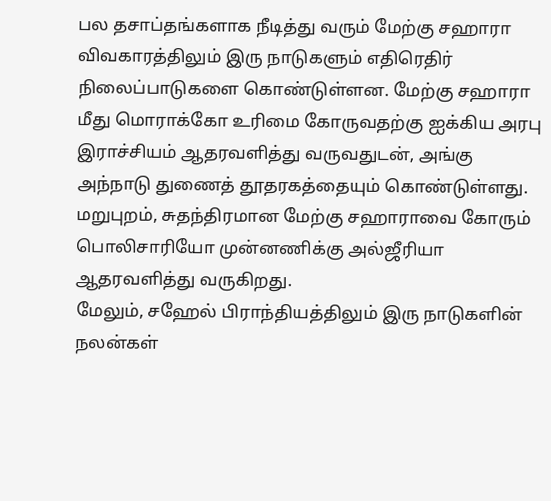பல தசாப்தங்களாக நீடித்து வரும் மேற்கு சஹாரா விவகாரத்திலும் இரு நாடுகளும் எதிரெதிர் நிலைப்பாடுகளை கொண்டுள்ளன. மேற்கு சஹாரா மீது மொராக்கோ உரிமை கோருவதற்கு ஐக்கிய அரபு இராச்சியம் ஆதரவளித்து வருவதுடன், அங்கு அந்நாடு துணைத் தூதரகத்தையும் கொண்டுள்ளது. மறுபுறம், சுதந்திரமான மேற்கு சஹாராவை கோரும் பொலிசாரியோ முன்னணிக்கு அல்ஜீரியா ஆதரவளித்து வருகிறது.
மேலும், சஹேல் பிராந்தியத்திலும் இரு நாடுகளின் நலன்கள்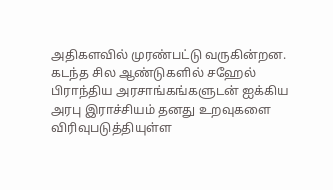அதிகளவில் முரண்பட்டு வருகின்றன. கடந்த சில ஆண்டுகளில் சஹேல் பிராந்திய அரசாங்கங்களுடன் ஐக்கிய அரபு இராச்சியம் தனது உறவுகளை விரிவுபடுத்தியுள்ள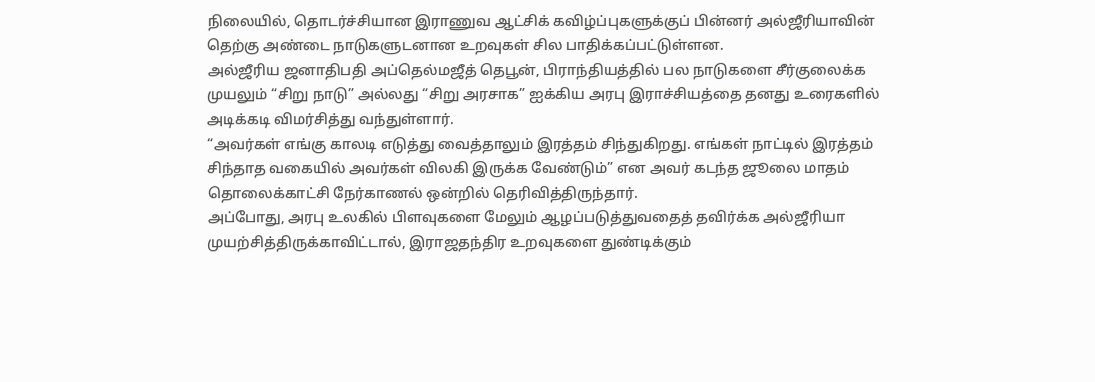நிலையில், தொடர்ச்சியான இராணுவ ஆட்சிக் கவிழ்ப்புகளுக்குப் பின்னர் அல்ஜீரியாவின் தெற்கு அண்டை நாடுகளுடனான உறவுகள் சில பாதிக்கப்பட்டுள்ளன.
அல்ஜீரிய ஜனாதிபதி அப்தெல்மஜீத் தெபூன், பிராந்தியத்தில் பல நாடுகளை சீர்குலைக்க முயலும் “சிறு நாடு” அல்லது “சிறு அரசாக” ஐக்கிய அரபு இராச்சியத்தை தனது உரைகளில் அடிக்கடி விமர்சித்து வந்துள்ளார்.
“அவர்கள் எங்கு காலடி எடுத்து வைத்தாலும் இரத்தம் சிந்துகிறது. எங்கள் நாட்டில் இரத்தம் சிந்தாத வகையில் அவர்கள் விலகி இருக்க வேண்டும்” என அவர் கடந்த ஜூலை மாதம் தொலைக்காட்சி நேர்காணல் ஒன்றில் தெரிவித்திருந்தார்.
அப்போது, அரபு உலகில் பிளவுகளை மேலும் ஆழப்படுத்துவதைத் தவிர்க்க அல்ஜீரியா முயற்சித்திருக்காவிட்டால், இராஜதந்திர உறவுகளை துண்டிக்கும்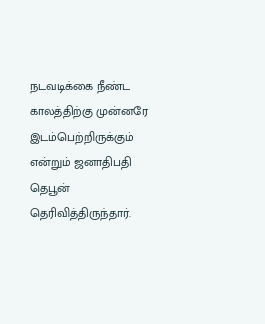நடவடிக்கை நீண்ட காலத்திற்கு முன்னரே இடம்பெற்றிருக்கும் என்றும் ஜனாதிபதி தெபூன் தெரிவித்திருந்தார்.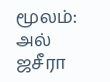மூலம்: அல் ஜசீரா